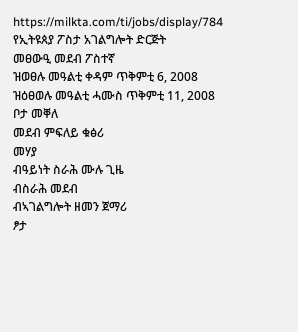https://milkta.com/ti/jobs/display/784
የኢትዩጰያ ፖስታ አገልግሎት ድርጅት
መፀውዒ መደብ ፖስተኛ
ዝወፀሉ መዓልቲ ቀዳም ጥቅምቲ 6, 2008
ዝዕፀወሉ መዓልቲ ሓሙስ ጥቅምቲ 11, 2008
ቦታ መቐለ
መደብ ምፍለይ ቁፅሪ
መሃያ
ብዓይነት ስራሕ ሙሉ ጊዜ
ብስራሕ መደብ
ብኣገልግሎት ዘመን ጀማሪ
ፆታ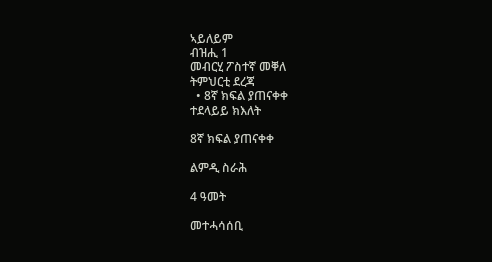ኣይለይም
ብዝሒ 1
መብርሂ ፖስተኛ መቐለ
ትምህርቲ ደረጃ
  • 8ኛ ክፍል ያጠናቀቀ
ተደላይይ ክእለት

8ኛ ክፍል ያጠናቀቀ

ልምዲ ስራሕ

4 ዓመት

መተሓሳሰቢ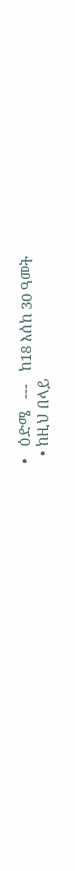•   ዕድሜ   ---   ከ18 እሰከ 30 ዓመት
  • ከዚህ በላይ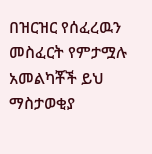በዝርዝር የሰፈረዉን መስፈርት የምታሟሉ አመልካቾች ይህ ማስታወቂያ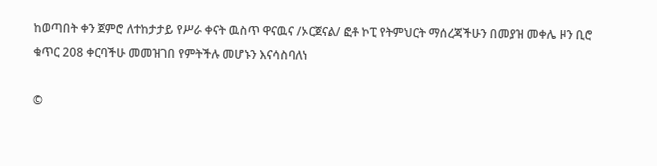ከወጣበት ቀን ጀምሮ ለተከታታይ የሥራ ቀናት ዉስጥ ዋናዉና /ኦርጀናል/ ፎቶ ኮፒ የትምህርት ማሰረጃችሁን በመያዝ መቀሌ ዞን ቢሮ ቁጥር 208 ቀርባችሁ መመዝገበ የምትችሉ መሆኑን እናሳስባለነ

©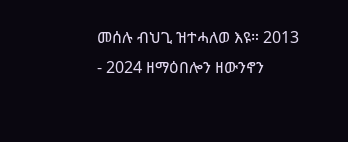መሰሉ ብህጊ ዝተሓለወ እዩ። 2013 - 2024 ዘማዕበሎን ዘውንኖን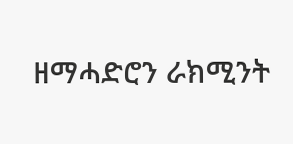ዘማሓድሮን ራክሚንት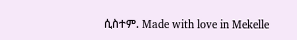ሲስተም. Made with love in Mekelle